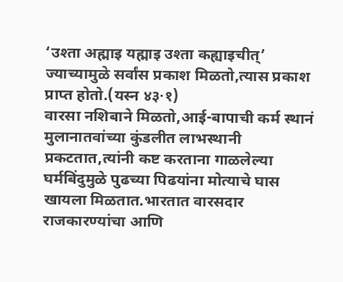‘उश्ता अह्माइ यह्माइ उश्ता कह्याइचीत्’
ज्याच्यामुळे सर्वांस प्रकाश मिळतो,त्यास प्रकाश प्राप्त होतो.(यस्न ४३·१)
वारसा नशिबाने मिळतो,आई-बापाची कर्म स्थानं मुलानातवांच्या कुंडलीत लाभस्थानी प्रकटतात,त्यांनी कष्ट करताना गाळलेल्या घर्मबिंदुमुळे पुढच्या पिढयांना मोत्याचे घास खायला मिळतात.भारतात वारसदार राजकारण्यांचा आणि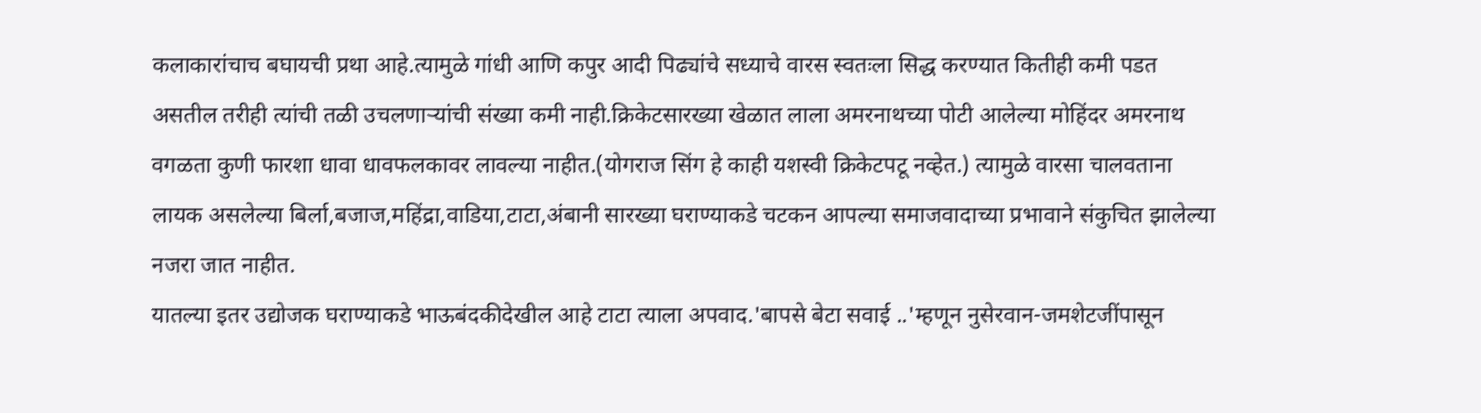कलाकारांचाच बघायची प्रथा आहे.त्यामुळे गांधी आणि कपुर आदी पिढ्यांचे सध्याचे वारस स्वतःला सिद्ध करण्यात कितीही कमी पडत असतील तरीही त्यांची तळी उचलणाऱ्यांची संख्या कमी नाही.क्रिकेटसारख्या खेळात लाला अमरनाथच्या पोटी आलेल्या मोहिंदर अमरनाथ वगळता कुणी फारशा धावा धावफलकावर लावल्या नाहीत.(योगराज सिंग हे काही यशस्वी क्रिकेटपटू नव्हेत.) त्यामुळे वारसा चालवताना लायक असलेल्या बिर्ला,बजाज,महिंद्रा,वाडिया,टाटा,अंबानी सारख्या घराण्याकडे चटकन आपल्या समाजवादाच्या प्रभावाने संकुचित झालेल्या नजरा जात नाहीत.
यातल्या इतर उद्योजक घराण्याकडे भाऊबंदकीदेखील आहे टाटा त्याला अपवाद.'बापसे बेटा सवाई ..'म्हणून नुसेरवान-जमशेटजींपासून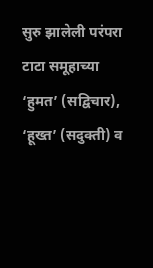सुरु झालेली परंपरा टाटा समूहाच्या ‘हुमत’ (सद्विचार), ‘हूख्त’ (सदुक्ती) व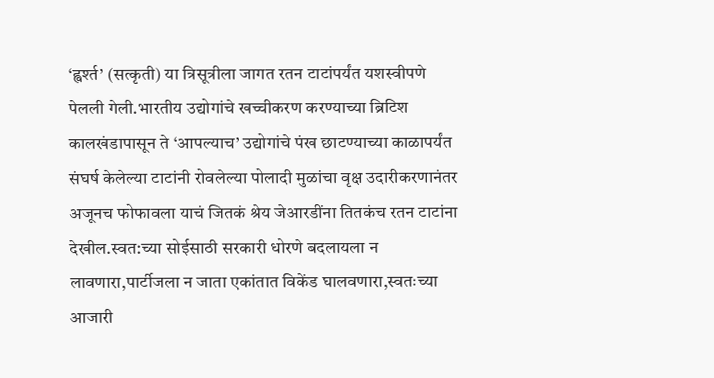‘ह्वर्श्त’ (सत्कृती) या त्रिसूत्रीला जागत रतन टाटांपर्यंत यशस्वीपणे पेलली गेली.भारतीय उद्योगांचे खच्चीकरण करण्याच्या ब्रिटिश कालखंडापासून ते ‘आपल्याच’ उद्योगांचे पंख छाटण्याच्या काळापर्यंत संघर्ष केलेल्या टाटांनी रोवलेल्या पोलादी मुळांचा वृक्ष उदारीकरणानंतर अजूनच फोफावला याचं जितकं श्रेय जेआरडींना तितकंच रतन टाटांना देखील.स्वत:च्या सोईसाठी सरकारी धोरणे बदलायला न लावणारा,पार्टीजला न जाता एकांतात विकेंड घालवणारा,स्वतःच्या आजारी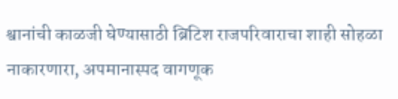श्वानांची काळजी घेण्यासाठी ब्रिटिश राजपरिवाराचा शाही सोहळा नाकारणारा, अपमानास्पद वागणूक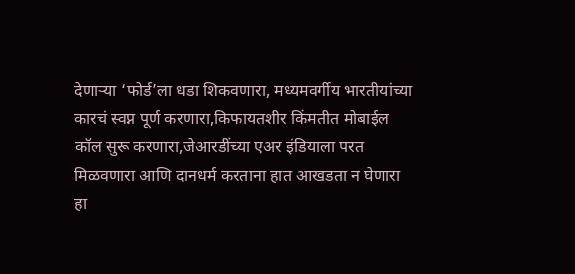देणाऱ्या ‘फोर्ड’ला धडा शिकवणारा, मध्यमवर्गीय भारतीयांच्या कारचं स्वप्न पूर्ण करणारा,किफायतशीर किंमतीत मोबाईल कॉल सुरू करणारा,जेआरडींच्या एअर इंडियाला परत मिळवणारा आणि दानधर्म करताना हात आखडता न घेणारा हा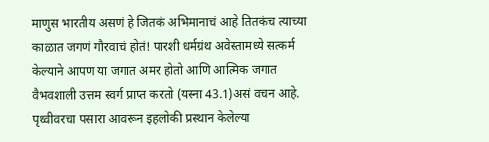माणुस भारतीय असणं हे जितकं अभिमानाचं आहे तितकंच त्याच्या काळात जगणं गौरवाचं होतं! पारशी धर्मग्रंथ अवेस्तामध्ये सत्कर्म केल्याने आपण या जगात अमर होतो आणि आत्मिक जगात वैभवशाली उत्तम स्वर्ग प्राप्त करतो (यस्ना 43.1)असं वचन आहे. पृथ्वीवरचा पसारा आवरून इहलोकी प्रस्थान केलेल्या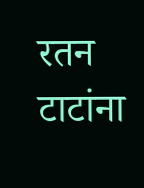रतन टाटांना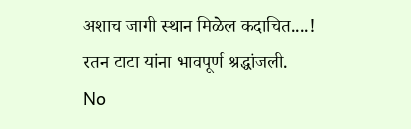अशाच जागी स्थान मिळेल कदाचित....!
रतन टाटा यांना भावपूर्ण श्रद्धांजली.
No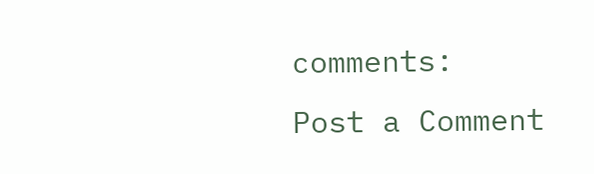comments:
Post a Comment